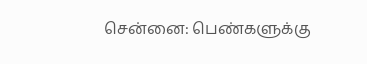சென்னை: பெண்களுக்கு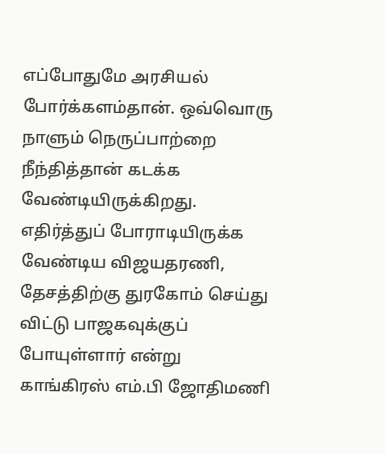எப்போதுமே அரசியல் போர்க்களம்தான். ஒவ்வொரு நாளும் நெருப்பாற்றை நீந்தித்தான் கடக்க வேண்டியிருக்கிறது. எதிர்த்துப் போராடியிருக்க வேண்டிய விஜயதரணி, தேசத்திற்கு துரகோம் செய்து விட்டு பாஜகவுக்குப் போயுள்ளார் என்று காங்கிரஸ் எம்.பி ஜோதிமணி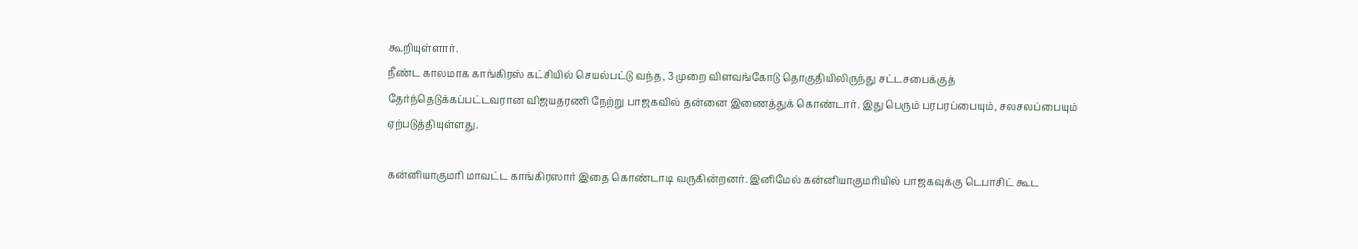கூறியுள்ளார்.
நீண்ட காலமாக காங்கிரஸ் கட்சியில் செயல்பட்டு வந்த, 3 முறை விளவங்கோடு தொகுதியிலிருந்து சட்டசபைக்குத் தேர்ந்தெடுக்கப்பட்டவரான விஜயதரணி நேற்று பாஜகவில் தன்னை இணைத்துக் கொண்டார். இது பெரும் பரபரப்பையும், சலசலப்பையும் ஏற்படுத்தியுள்ளது.

கன்னியாகுமரி மாவட்ட காங்கிரஸார் இதை கொண்டாடி வருகின்றனர். இனிமேல் கன்னியாகுமரியில் பாஜகவுக்கு டெபாசிட் கூட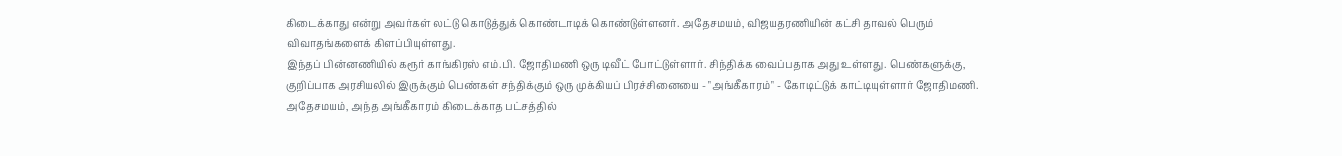கிடைக்காது என்று அவர்கள் லட்டு கொடுத்துக் கொண்டாடிக் கொண்டுள்ளனர். அதேசமயம், விஜயதரணியின் கட்சி தாவல் பெரும் விவாதங்களைக் கிளப்பியுள்ளது.
இந்தப் பின்னணியில் கரூர் காங்கிரஸ் எம்.பி. ஜோதிமணி ஒரு டிவீட் போட்டுள்ளார். சிந்திக்க வைப்பதாக அது உள்ளது. பெண்களுக்கு, குறிப்பாக அரசியலில் இருக்கும் பெண்கள் சந்திக்கும் ஒரு முக்கியப் பிரச்சினையை - "அங்கீகாரம்" - கோடிட்டுக் காட்டியுள்ளார் ஜோதிமணி. அதேசமயம், அந்த அங்கீகாரம் கிடைக்காத பட்சத்தில்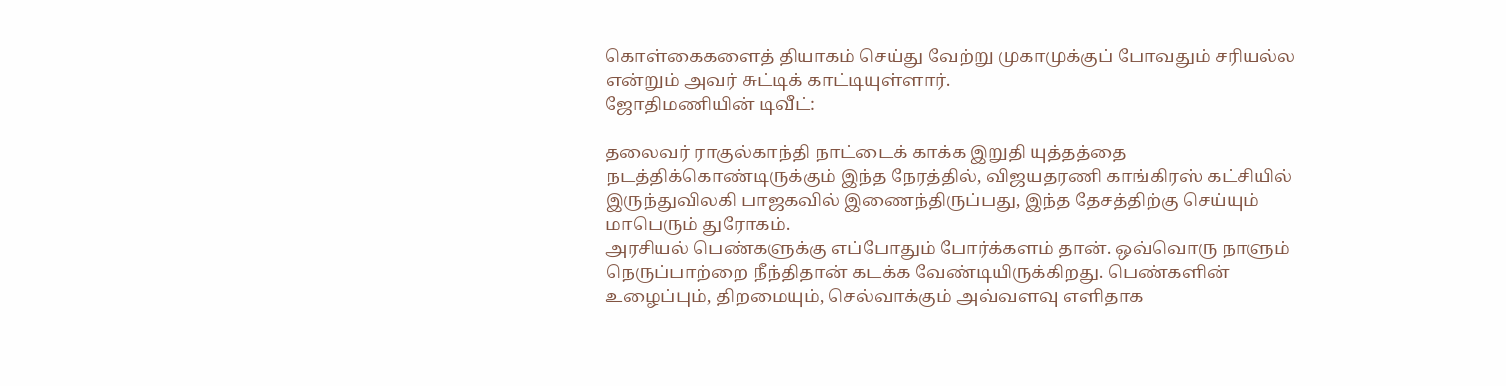கொள்கைகளைத் தியாகம் செய்து வேற்று முகாமுக்குப் போவதும் சரியல்ல என்றும் அவர் சுட்டிக் காட்டியுள்ளார்.
ஜோதிமணியின் டிவீட்:

தலைவர் ராகுல்காந்தி நாட்டைக் காக்க இறுதி யுத்தத்தை நடத்திக்கொண்டிருக்கும் இந்த நேரத்தில், விஜயதரணி காங்கிரஸ் கட்சியில் இருந்துவிலகி பாஜகவில் இணைந்திருப்பது, இந்த தேசத்திற்கு செய்யும் மாபெரும் துரோகம்.
அரசியல் பெண்களுக்கு எப்போதும் போர்க்களம் தான். ஒவ்வொரு நாளும் நெருப்பாற்றை நீந்திதான் கடக்க வேண்டியிருக்கிறது. பெண்களின் உழைப்பும், திறமையும், செல்வாக்கும் அவ்வளவு எளிதாக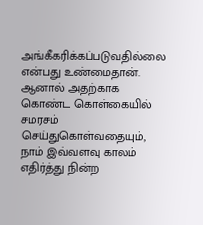அங்கீகரிக்கப்படுவதில்லை என்பது உண்மைதான்.
ஆனால் அதற்காக கொண்ட கொள்கையில் சமரசம் செய்துகொள்வதையும், நாம் இவ்வளவு காலம் எதிர்த்து நின்ற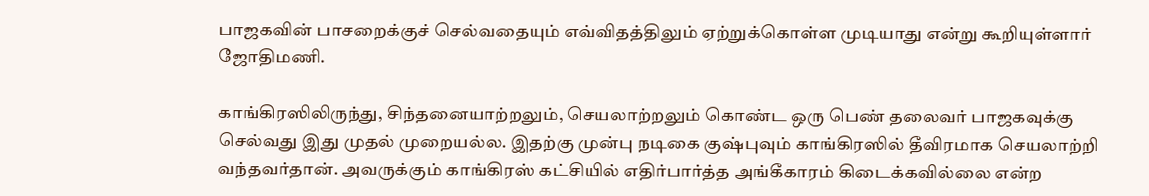பாஜகவின் பாசறைக்குச் செல்வதையும் எவ்விதத்திலும் ஏற்றுக்கொள்ள முடியாது என்று கூறியுள்ளார் ஜோதிமணி.

காங்கிரஸிலிருந்து, சிந்தனையாற்றலும், செயலாற்றலும் கொண்ட ஒரு பெண் தலைவர் பாஜகவுக்கு செல்வது இது முதல் முறையல்ல. இதற்கு முன்பு நடிகை குஷ்புவும் காங்கிரஸில் தீவிரமாக செயலாற்றி வந்தவர்தான். அவருக்கும் காங்கிரஸ் கட்சியில் எதிர்பார்த்த அங்கீகாரம் கிடைக்கவில்லை என்ற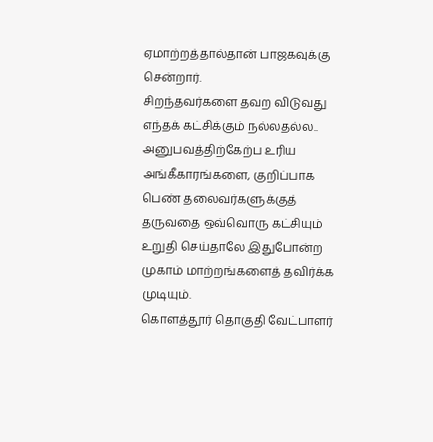ஏமாற்றத்தால்தான் பாஜகவுக்கு சென்றார்.
சிறந்தவர்களை தவற விடுவது எந்தக் கட்சிக்கும் நல்லதல்ல.. அனுபவத்திற்கேற்ப உரிய அங்கீகாரங்களை, குறிப்பாக பெண் தலைவர்களுக்குத் தருவதை ஒவ்வொரு கட்சியும் உறுதி செய்தாலே இதுபோன்ற முகாம் மாற்றங்களைத் தவிர்க்க முடியும்.
கொளத்தூர் தொகுதி வேட்பாளர்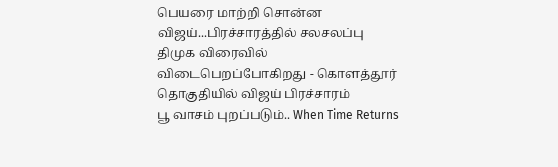பெயரை மாற்றி சொன்ன விஜய்...பிரச்சாரத்தில் சலசலப்பு
திமுக விரைவில் விடைபெறப்போகிறது - கொளத்தூர் தொகுதியில் விஜய் பிரச்சாரம்
பூ வாசம் புறப்படும்.. When Time Returns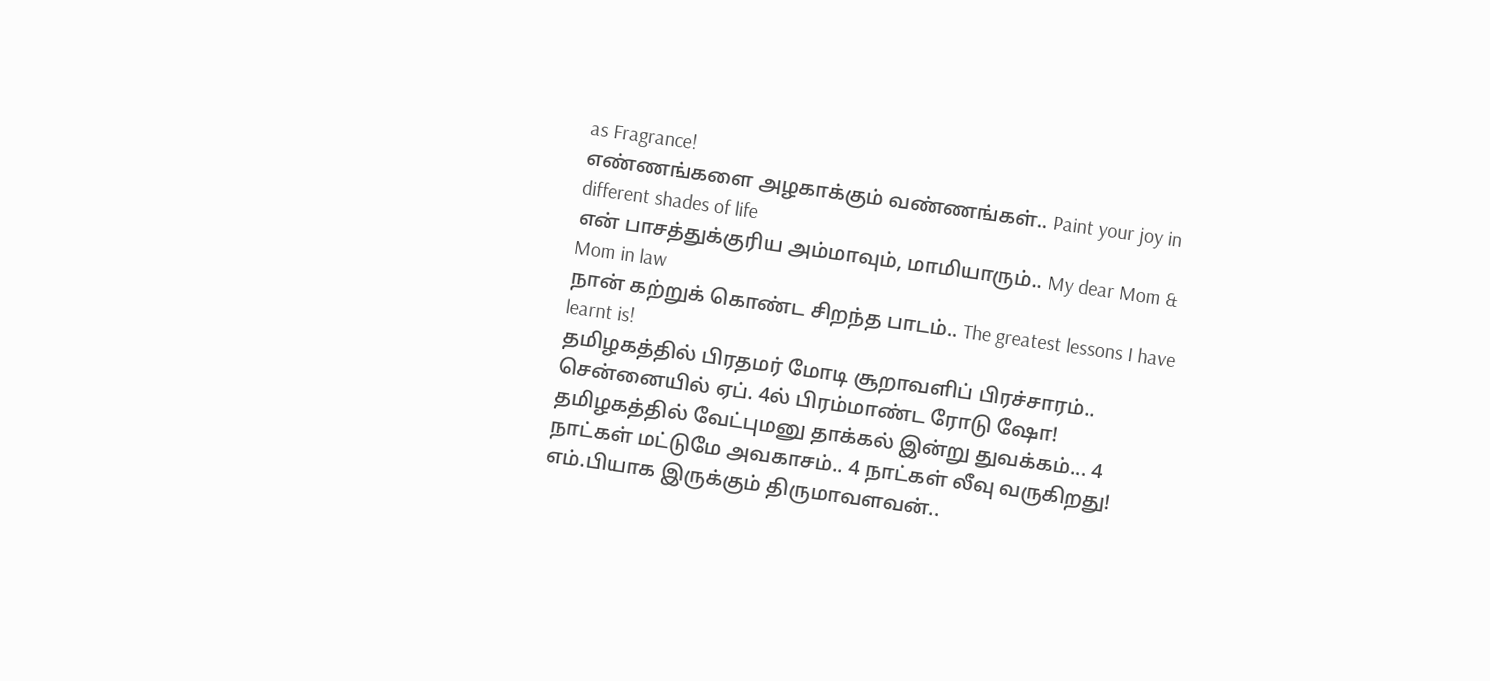as Fragrance!
எண்ணங்களை அழகாக்கும் வண்ணங்கள்.. Paint your joy in different shades of life
என் பாசத்துக்குரிய அம்மாவும், மாமியாரும்.. My dear Mom & Mom in law
நான் கற்றுக் கொண்ட சிறந்த பாடம்.. The greatest lessons I have learnt is!
தமிழகத்தில் பிரதமர் மோடி சூறாவளிப் பிரச்சாரம்.. சென்னையில் ஏப். 4ல் பிரம்மாண்ட ரோடு ஷோ!
தமிழகத்தில் வேட்புமனு தாக்கல் இன்று துவக்கம்... 4 நாட்கள் மட்டுமே அவகாசம்.. 4 நாட்கள் லீவு வருகிறது!
எம்.பியாக இருக்கும் திருமாவளவன்..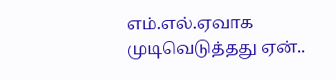எம்.எல்.ஏவாக முடிவெடுத்தது ஏன்..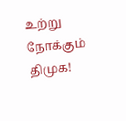உற்று நோக்கும் திமுக!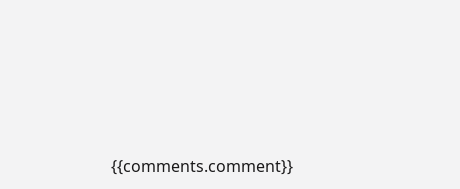{{comments.comment}}